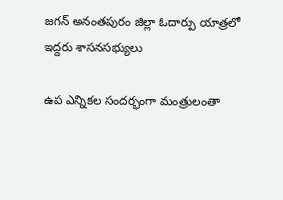జగన్ అనంతపురం జిల్లా ఓదార్పు యాత్రలో ఇద్దరు శాసనసభ్యులు

ఉప ఎన్నికల సందర్భంగా మంత్రులంతా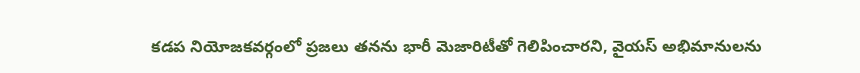కడప నియోజకవర్గంలో ప్రజలు తనను భారీ మెజారిటీతో గెలిపించారని, వైయస్ అభిమానులను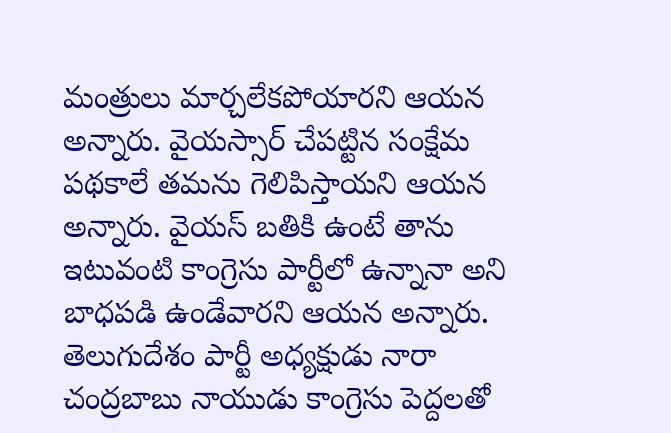మంత్రులు మార్చలేకపోయారని ఆయన అన్నారు. వైయస్సార్ చేపట్టిన సంక్షేమ పథకాలే తమను గెలిపిస్తాయని ఆయన అన్నారు. వైయస్ బతికి ఉంటే తాను ఇటువంటి కాంగ్రెసు పార్టీలో ఉన్నానా అని బాధపడి ఉండేవారని ఆయన అన్నారు. తెలుగుదేశం పార్టీ అధ్యక్షుడు నారా చంద్రబాబు నాయుడు కాంగ్రెసు పెద్దలతో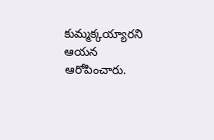కుమ్మక్కయ్యారని ఆయన ఆరోపించారు.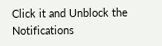Click it and Unblock the Notifications